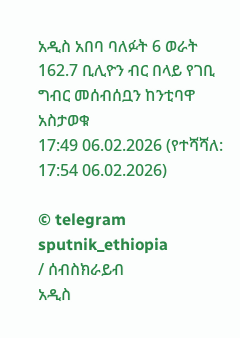አዲስ አበባ ባለፉት 6 ወራት 162.7 ቢሊዮን ብር በላይ የገቢ ግብር መሰብሰቧን ከንቲባዋ አስታወቁ
17:49 06.02.2026 (የተሻሻለ: 17:54 06.02.2026)

© telegram sputnik_ethiopia
/ ሰብስክራይብ
አዲስ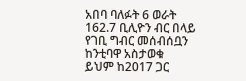አበባ ባለፉት 6 ወራት 162.7 ቢሊዮን ብር በላይ የገቢ ግብር መሰብሰቧን ከንቲባዋ አስታወቁ
ይህም ከ2017 ጋር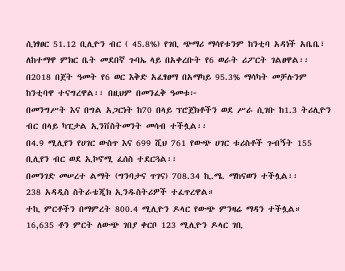ሲነፃፀር 51.12 ቢሊዮን ብር ( 45.8%) የገቢ ጭማሪ ማሳየቱንም ከንቲባ አዳነች አቤቤ፣ ለከተማዋ ምክር ቤት መደበኛ ጉባኤ ላይ በአቀረቡት የ6 ወራት ሪፖርት ገልፀዋል፡፡
በ2018 በጀት ዓመት የ6 ወር እቅድ አፈፃፀማ በአማካይ 95.3% ማሳካት መቻሉንም ከንቲባዋ ተናግረዋል፡፡ በዚህም በመንፈቅ ዓመቱ፦
በመንግሥት እና በግል አጋርነት ከ70 በላይ ፕሮጀክቶችን ወደ ሥራ ሲገቡ ከ1.3 ትሪሊዮን ብር በላይ ካፒታል ኢንቨስትመንት መሳብ ተችሏል፡፡
በ4.9 ሚሊየን የሀገር ውስጥ እና 699 ሺህ 761 የውጭ ሀገር ቱሪስቶች ጉብኝት 155 ቢሊየን ብር ወደ ኢኮኖሚ ፈሰስ ተደርጓል፡፡
በመንገድ መሠረተ ልማት (ግንባታና ጥገና) 708.34 ኪ.ሜ. ማከናወን ተችሏል፡፡
238 አዳዲስ ስትራቴጂክ ኢንዱስትሪዎች ተፈጥረዋል።
ተኪ ምርቶችን በማምረት 800.4 ሚሊዮን ዶላር የውጭ ምንዛሬ ማዳን ተችሏል።
16,635 ቶን ምርት ለውጭ ገበያ ቀርቦ 123 ሚሊዮን ዶላር ገቢ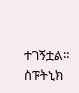ተገኝቷል።
ስፑትኒክ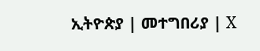ኢትዮጵያ | መተግበሪያ | X